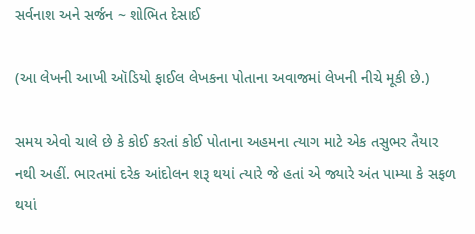સર્વનાશ અને સર્જન ~ શોભિત દેસાઈ

(આ લેખની આખી ઑડિયો ફાઈલ લેખકના પોતાના અવાજમાં લેખની નીચે મૂકી છે.)

સમય એવો ચાલે છે કે કોઈ કરતાં કોઈ પોતાના અહમના ત્યાગ માટે એક તસુભર તૈયાર નથી અહીં. ભારતમાં દરેક આંદોલન શરૂ થયાં ત્યારે જે હતાં એ જ્યારે અંત પામ્યા કે સફળ થયાં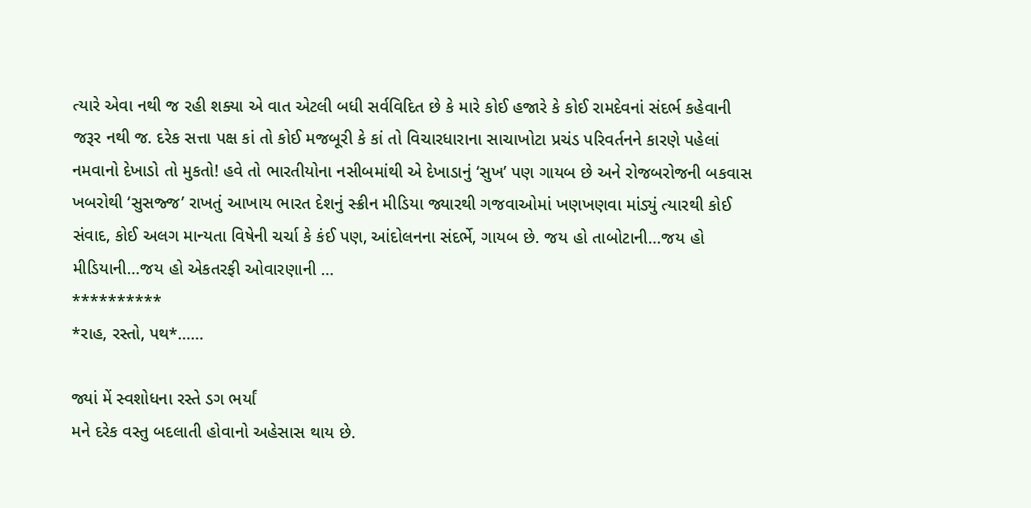ત્યારે એવા નથી જ રહી શક્યા એ વાત એટલી બધી સર્વવિદિત છે કે મારે કોઈ હજારે કે કોઈ રામદેવનાં સંદર્ભ કહેવાની જરૂર નથી જ. દરેક સત્તા પક્ષ કાં તો કોઈ મજબૂરી કે કાં તો વિચારધારાના સાચાખોટા પ્રચંડ પરિવર્તનને કારણે પહેલાં નમવાનો દેખાડો તો મુકતો! હવે તો ભારતીયોના નસીબમાંથી એ દેખાડાનું ‘સુખ’ પણ ગાયબ છે અને રોજબરોજની બકવાસ ખબરોથી ‘સુસજ્જ’ રાખતું આખાય ભારત દેશનું સ્ક્રીન મીડિયા જ્યારથી ગજવાઓમાં ખણખણવા માંડ્યું ત્યારથી કોઈ સંવાદ, કોઈ અલગ માન્યતા વિષેની ચર્ચા કે કંઈ પણ, આંદોલનના સંદર્ભે, ગાયબ છે. જય હો તાબોટાની…જય હો મીડિયાની…જય હો એકતરફી ઓવારણાની …
**********
*રાહ, રસ્તો, પથ*……

જ્યાં મેં સ્વશોધના રસ્તે ડગ ભર્યાં
મને દરેક વસ્તુ બદલાતી હોવાનો અહેસાસ થાય છે.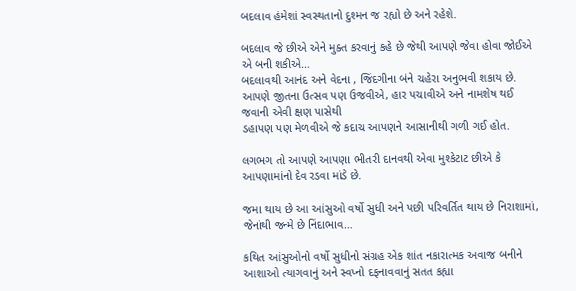બદલાવ હંમેશાં સ્વસ્થતાનો દુશ્મન જ રહ્યો છે અને રહેશે.

બદલાવ જે છીએ એને મુક્ત કરવાનું કહે છે જેથી આપણે જેવા હોવા જોઈએ એ બની શકીએ…
બદલાવથી આનંદ અને વેદના , જિંદગીના બંને ચહેરા અનુભવી શકાય છે.
આપણે જીતના ઉત્સવ પણ ઉજવીએ, હાર પચાવીએ અને નામશેષ થઈ જવાની એવી ક્ષણ પાસેથી
ડહાપણ પણ મેળવીએ જે કદાચ આપણને આસાનીથી ગળી ગઈ હોત.

લગભગ તો આપણે આપણા ભીતરી દાનવથી એવા મુશ્કેટાટ છીએ કે આપણામાંનો દેવ રડવા માંડે છે.

જમા થાય છે આ આંસુઓ વર્ષો સુધી અને પછી પરિવર્તિત થાય છે નિરાશામાં, જેનાંથી જન્મે છે નિંદાભાવ…

કથિત આંસુઓનો વર્ષો સુધીનો સંગ્રહ એક શાંત નકારાત્મક અવાજ બનીને આશાઓ ત્યાગવાનું અને સ્વપ્નો દફનાવવાનું સતત કહ્યા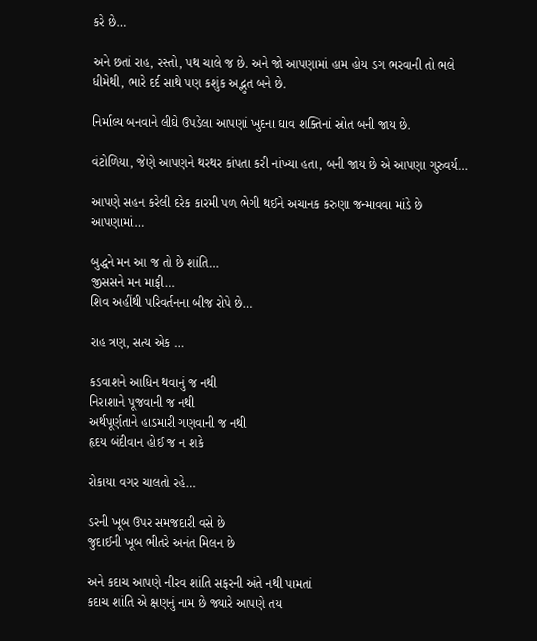કરે છે…

અને છતાં રાહ, રસ્તો, પથ ચાલે જ છે. અને જો આપણામાં હામ હોય ડગ ભરવાની તો ભલે ધીમેથી, ભારે દર્દ સાથે પણ કશુંક અદ્ભુત બને છે.

નિર્માલ્ય બનવાને લીઘે ઉપડેલા આપણાં ખુદના ઘાવ શક્તિનાં સ્રોત બની જાય છે.

વંટોળિયા, જેણે આપણને થરથર કાંપતા કરી નાંખ્યા હતા, બની જાય છે એ આપણા ગુરુવર્ય…

આપણે સહન કરેલી દરેક કારમી પળ ભેગી થઈને અચાનક કરુણા જન્માવવા માંડે છે આપણામાં…

બુદ્ધને મન આ જ તો છે શાંતિ…
જીસસને મન માફી…
શિવ અહીંથી પરિવર્તનના બીજ રોપે છે…

રાહ ત્રણ, સત્ય એક …

કડવાશને આધિન થવાનું જ નથી
નિરાશાને પૂજવાની જ નથી
અર્થપૂર્ણતાને હાડમારી ગણવાની જ નથી
હૃદય બંદીવાન હોઈ જ ન શકે

રોકાયા વગર ચાલતો રહે…

ડરની ખૂબ ઉપર સમજદારી વસે છે
જુદાઈની ખૂબ ભીતરે અનંત મિલન છે

અને કદાચ આપણે નીરવ શાંતિ સફરની અંતે નથી પામતાં
કદાચ શાંતિ એ ક્ષણનું નામ છે જ્યારે આપણે તય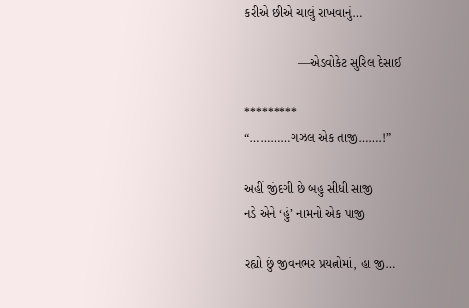કરીએ છીએ ચાલું રાખવાનું…

               —એડવોકેટ સુરિલ દેસાઈ

*********
“…………ગઝલ એક તાજી…….!”

અહીં જીંદગી છે બહુ સીધી સાજી
નડે એને ‘હું’ નામનો એક પાજી

રહ્યો છું જીવનભર પ્રયત્નોમાં, હા જી…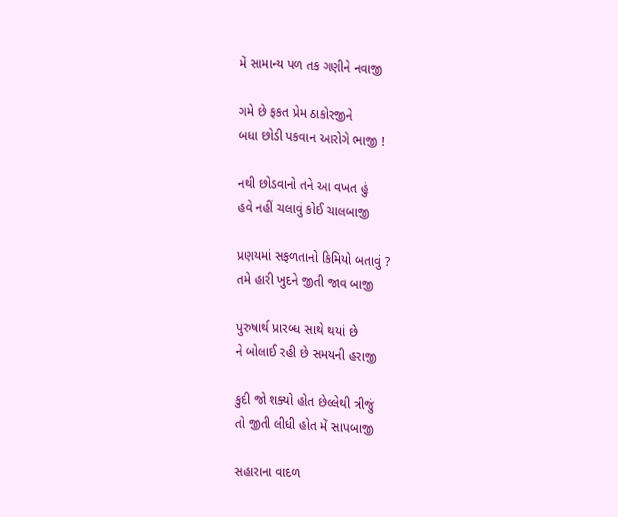મેં સામાન્ય પળ તક ગણીને નવાજી

ગમે છે ફકત પ્રેમ ઠાકોરજીને
બધા છોડી પકવાન આરોગે ભાજી !

નથી છોડવાનો તને આ વખત હું
હવે નહીં ચલાવું કોઈ ચાલબાજી

પ્રણયમાં સફળતાનો કિમિયો બતાવું ?
તમે હારી ખુદને જીતી જાવ બાજી

પુરુષાર્થ પ્રારબ્ધ સાથે થયાં છે
ને બોલાઈ રહી છે સમયની હરાજી

કુદી જો શક્યો હોત છેલ્લેથી ત્રીજું
તો જીતી લીધી હોત મેં સાપબાજી

સહારાના વાદળ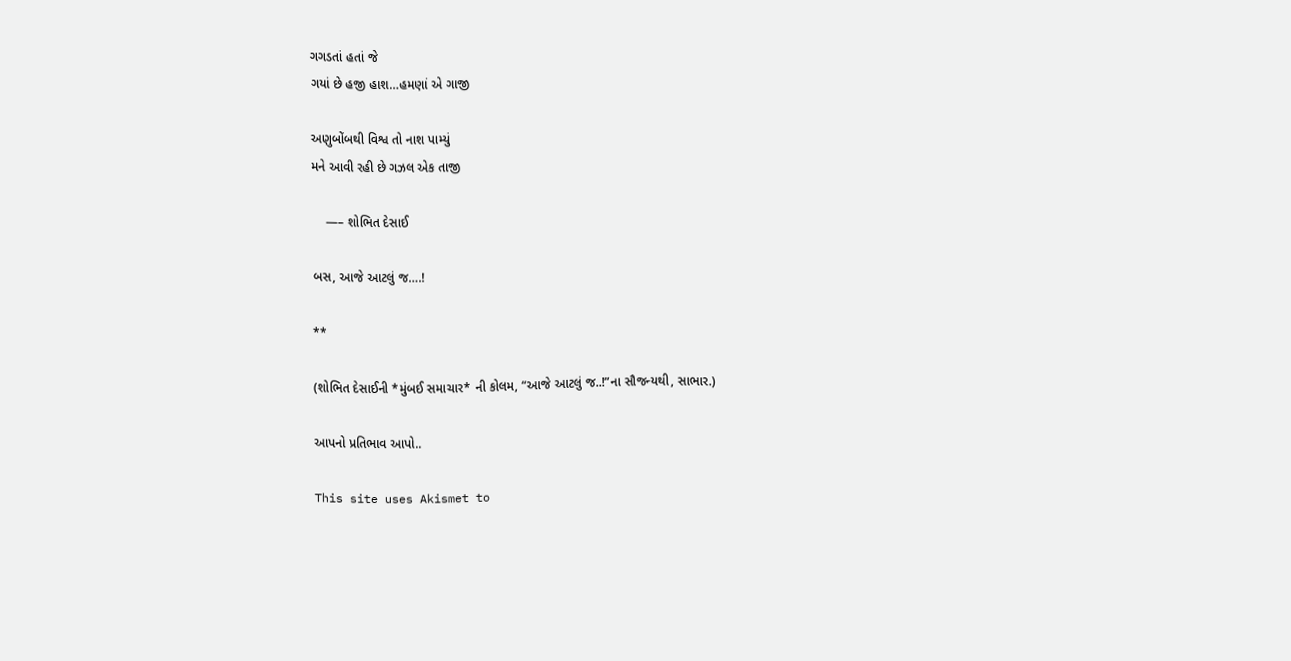ગગડતાં હતાં જે
ગયાં છે હજી હાશ…હમણાં એ ગાજી

અણુબોંબથી વિશ્વ તો નાશ પામ્યું
મને આવી રહી છે ગઝલ એક તાજી

    —– શોભિત દેસાઈ

બસ, આજે આટલું જ….!

**

(શોભિત દેસાઈની *મુંબઈ સમાચાર* ની કોલમ, “આજે આટલું જ..!”ના સૌજન્યથી, સાભાર.)

આપનો પ્રતિભાવ આપો..

This site uses Akismet to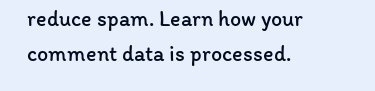reduce spam. Learn how your comment data is processed.